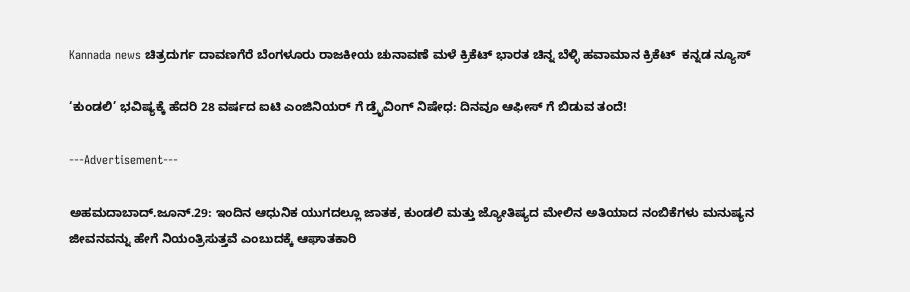Kannada news ಚಿತ್ರದುರ್ಗ ದಾವಣಗೆರೆ ಬೆಂಗಳೂರು ರಾಜಕೀಯ ಚುನಾವಣೆ ಮಳೆ ಕ್ರಿಕೆಟ್ ಭಾರತ ಚಿನ್ನ ಬೆಳ್ಳಿ ಹವಾಮಾನ ಕ್ರಿಕೆಟ್  ಕನ್ನಡ ನ್ಯೂಸ್

‘ಕುಂಡಲಿ’ ಭವಿಷ್ಯಕ್ಕೆ ಹೆದರಿ 28 ವರ್ಷದ ಐಟಿ ಎಂಜಿನಿಯರ್ ಗೆ ಡ್ರೈವಿಂಗ್ ನಿಷೇಧ: ದಿನವೂ ಆಫೀಸ್ ಗೆ ಬಿಡುವ ತಂದೆ!

---Advertisement---

ಅಹಮದಾಬಾದ್.ಜೂನ್.29: ಇಂದಿನ ಆಧುನಿಕ ಯುಗದಲ್ಲೂ ಜಾತಕ, ಕುಂಡಲಿ ಮತ್ತು ಜ್ಯೋತಿಷ್ಯದ ಮೇಲಿನ ಅತಿಯಾದ ನಂಬಿಕೆಗಳು ಮನುಷ್ಯನ ಜೀವನವನ್ನು ಹೇಗೆ ನಿಯಂತ್ರಿಸುತ್ತವೆ ಎಂಬುದಕ್ಕೆ ಆಘಾತಕಾರಿ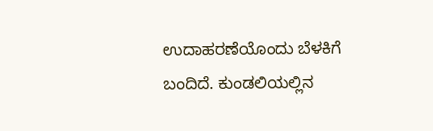ಉದಾಹರಣೆಯೊಂದು ಬೆಳಕಿಗೆ ಬಂದಿದೆ. ಕುಂಡಲಿಯಲ್ಲಿನ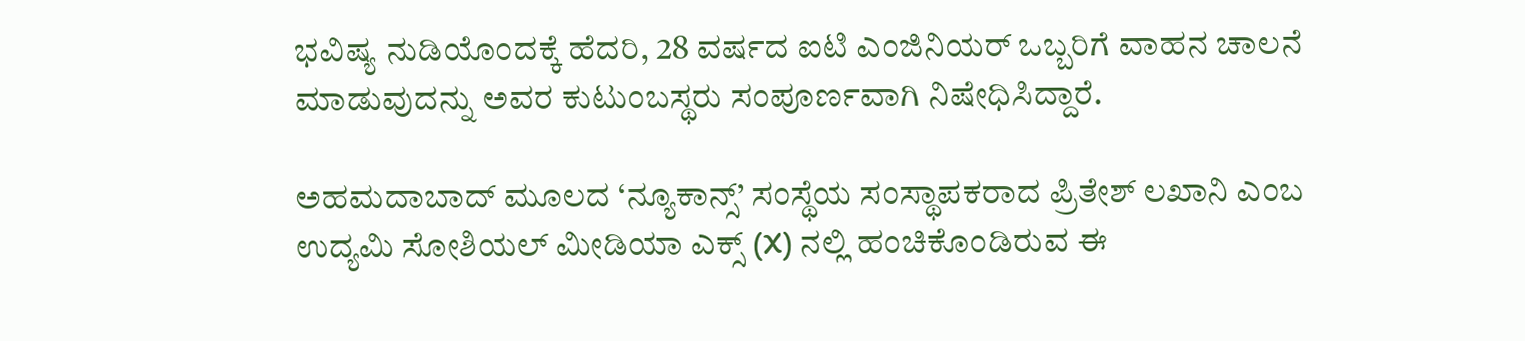ಭವಿಷ್ಯ ನುಡಿಯೊಂದಕ್ಕೆ ಹೆದರಿ, 28 ವರ್ಷದ ಐಟಿ ಎಂಜಿನಿಯರ್ ಒಬ್ಬರಿಗೆ ವಾಹನ ಚಾಲನೆ ಮಾಡುವುದನ್ನು ಅವರ ಕುಟುಂಬಸ್ಥರು ಸಂಪೂರ್ಣವಾಗಿ ನಿಷೇಧಿಸಿದ್ದಾರೆ.

ಅಹಮದಾಬಾದ್ ಮೂಲದ ‘ನ್ಯೂಕಾನ್ಸ್’ ಸಂಸ್ಥೆಯ ಸಂಸ್ಥಾಪಕರಾದ ಪ್ರಿತೇಶ್ ಲಖಾನಿ ಎಂಬ ಉದ್ಯಮಿ ಸೋಶಿಯಲ್ ಮೀಡಿಯಾ ಎಕ್ಸ್ (X) ನಲ್ಲಿ ಹಂಚಿಕೊಂಡಿರುವ ಈ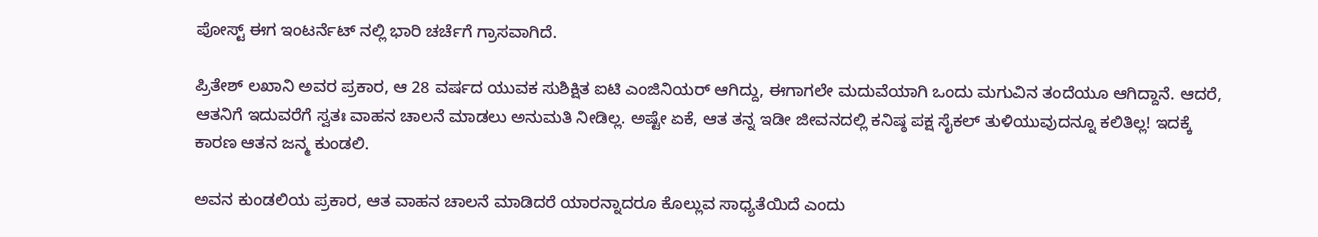ಪೋಸ್ಟ್ ಈಗ ಇಂಟರ್ನೆಟ್ ನಲ್ಲಿ ಭಾರಿ ಚರ್ಚೆಗೆ ಗ್ರಾಸವಾಗಿದೆ.

ಪ್ರಿತೇಶ್ ಲಖಾನಿ ಅವರ ಪ್ರಕಾರ, ಆ 28 ವರ್ಷದ ಯುವಕ ಸುಶಿಕ್ಷಿತ ಐಟಿ ಎಂಜಿನಿಯರ್ ಆಗಿದ್ದು, ಈಗಾಗಲೇ ಮದುವೆಯಾಗಿ ಒಂದು ಮಗುವಿನ ತಂದೆಯೂ ಆಗಿದ್ದಾನೆ. ಆದರೆ, ಆತನಿಗೆ ಇದುವರೆಗೆ ಸ್ವತಃ ವಾಹನ ಚಾಲನೆ ಮಾಡಲು ಅನುಮತಿ ನೀಡಿಲ್ಲ. ಅಷ್ಟೇ ಏಕೆ, ಆತ ತನ್ನ ಇಡೀ ಜೀವನದಲ್ಲಿ ಕನಿಷ್ಠ ಪಕ್ಷ ಸೈಕಲ್ ತುಳಿಯುವುದನ್ನೂ ಕಲಿತಿಲ್ಲ! ಇದಕ್ಕೆ ಕಾರಣ ಆತನ ಜನ್ಮ ಕುಂಡಲಿ.

ಅವನ ಕುಂಡಲಿಯ ಪ್ರಕಾರ, ಆತ ವಾಹನ ಚಾಲನೆ ಮಾಡಿದರೆ ಯಾರನ್ನಾದರೂ ಕೊಲ್ಲುವ ಸಾಧ್ಯತೆಯಿದೆ ಎಂದು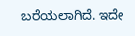ಬರೆಯಲಾಗಿದೆ. ಇದೇ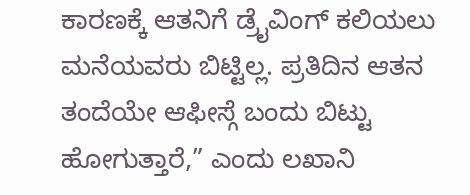ಕಾರಣಕ್ಕೆ ಆತನಿಗೆ ಡ್ರೈವಿಂಗ್ ಕಲಿಯಲು ಮನೆಯವರು ಬಿಟ್ಟಿಲ್ಲ. ಪ್ರತಿದಿನ ಆತನ ತಂದೆಯೇ ಆಫೀಸ್ಗೆ ಬಂದು ಬಿಟ್ಟು ಹೋಗುತ್ತಾರೆ,” ಎಂದು ಲಖಾನಿ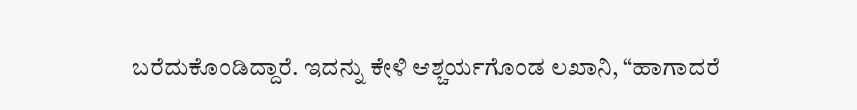ಬರೆದುಕೊಂಡಿದ್ದಾರೆ. ಇದನ್ನು ಕೇಳಿ ಆಶ್ಚರ್ಯಗೊಂಡ ಲಖಾನಿ, “ಹಾಗಾದರೆ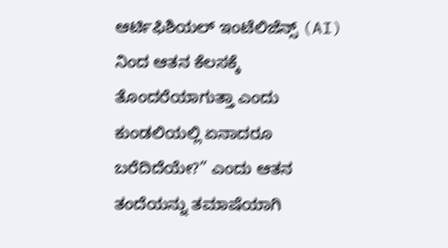ಆರ್ಟಿಫಿಶಿಯಲ್ ಇಂಟೆಲಿಜೆನ್ಸ್ (AI) ನಿಂದ ಆತನ ಕೆಲಸಕ್ಕೆ ತೊಂದರೆಯಾಗುತ್ತಾ ಎಂದು ಕುಂಡಲಿಯಲ್ಲಿ ಏನಾದರೂ ಬರೆದಿದೆಯೇ?” ಎಂದು ಆತನ ತಂದೆಯನ್ನು ತಮಾಷೆಯಾಗಿ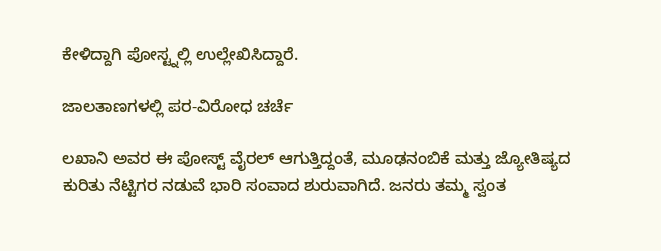ಕೇಳಿದ್ದಾಗಿ ಪೋಸ್ಟ್ನಲ್ಲಿ ಉಲ್ಲೇಖಿಸಿದ್ದಾರೆ.

ಜಾಲತಾಣಗಳಲ್ಲಿ ಪರ-ವಿರೋಧ ಚರ್ಚೆ

ಲಖಾನಿ ಅವರ ಈ ಪೋಸ್ಟ್ ವೈರಲ್ ಆಗುತ್ತಿದ್ದಂತೆ, ಮೂಢನಂಬಿಕೆ ಮತ್ತು ಜ್ಯೋತಿಷ್ಯದ ಕುರಿತು ನೆಟ್ಟಿಗರ ನಡುವೆ ಭಾರಿ ಸಂವಾದ ಶುರುವಾಗಿದೆ. ಜನರು ತಮ್ಮ ಸ್ವಂತ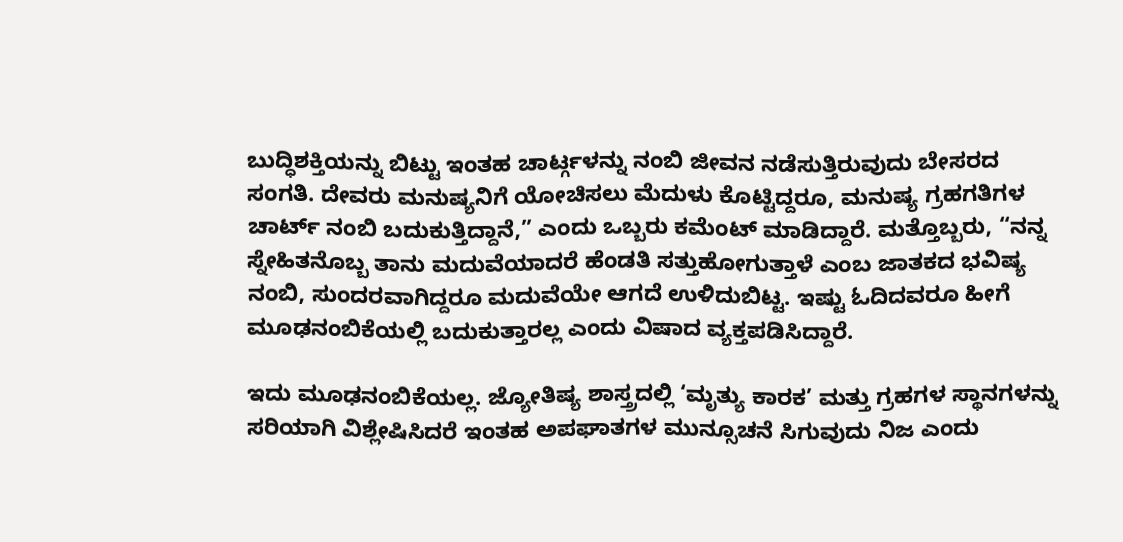ಬುದ್ಧಿಶಕ್ತಿಯನ್ನು ಬಿಟ್ಟು ಇಂತಹ ಚಾರ್ಟ್ಗಳನ್ನು ನಂಬಿ ಜೀವನ ನಡೆಸುತ್ತಿರುವುದು ಬೇಸರದ ಸಂಗತಿ. ದೇವರು ಮನುಷ್ಯನಿಗೆ ಯೋಚಿಸಲು ಮೆದುಳು ಕೊಟ್ಟಿದ್ದರೂ, ಮನುಷ್ಯ ಗ್ರಹಗತಿಗಳ ಚಾರ್ಟ್ ನಂಬಿ ಬದುಕುತ್ತಿದ್ದಾನೆ,” ಎಂದು ಒಬ್ಬರು ಕಮೆಂಟ್ ಮಾಡಿದ್ದಾರೆ. ಮತ್ತೊಬ್ಬರು, “ನನ್ನ ಸ್ನೇಹಿತನೊಬ್ಬ ತಾನು ಮದುವೆಯಾದರೆ ಹೆಂಡತಿ ಸತ್ತುಹೋಗುತ್ತಾಳೆ ಎಂಬ ಜಾತಕದ ಭವಿಷ್ಯ ನಂಬಿ, ಸುಂದರವಾಗಿದ್ದರೂ ಮದುವೆಯೇ ಆಗದೆ ಉಳಿದುಬಿಟ್ಟ. ಇಷ್ಟು ಓದಿದವರೂ ಹೀಗೆ ಮೂಢನಂಬಿಕೆಯಲ್ಲಿ ಬದುಕುತ್ತಾರಲ್ಲ ಎಂದು ವಿಷಾದ ವ್ಯಕ್ತಪಡಿಸಿದ್ದಾರೆ.

ಇದು ಮೂಢನಂಬಿಕೆಯಲ್ಲ. ಜ್ಯೋತಿಷ್ಯ ಶಾಸ್ತ್ರದಲ್ಲಿ ‘ಮೃತ್ಯು ಕಾರಕ’ ಮತ್ತು ಗ್ರಹಗಳ ಸ್ಥಾನಗಳನ್ನು ಸರಿಯಾಗಿ ವಿಶ್ಲೇಷಿಸಿದರೆ ಇಂತಹ ಅಪಘಾತಗಳ ಮುನ್ಸೂಚನೆ ಸಿಗುವುದು ನಿಜ ಎಂದು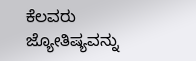ಕೆಲವರು ಜ್ಯೋತಿಷ್ಯವನ್ನು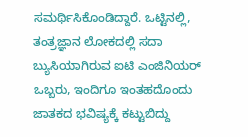ಸಮರ್ಥಿಸಿಕೊಂಡಿದ್ದಾರೆ. ಒಟ್ಟಿನಲ್ಲಿ, ತಂತ್ರಜ್ಞಾನ ಲೋಕದಲ್ಲಿ ಸದಾ ಬ್ಯುಸಿಯಾಗಿರುವ ಐಟಿ ಎಂಜಿನಿಯರ್ ಒಬ್ಬರು, ಇಂದಿಗೂ ಇಂತಹದೊಂದು ಜಾತಕದ ಭವಿಷ್ಯಕ್ಕೆ ಕಟ್ಟುಬಿದ್ದು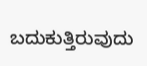ಬದುಕುತ್ತಿರುವುದು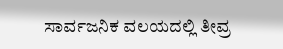ಸಾರ್ವಜನಿಕ ವಲಯದಲ್ಲಿ ತೀವ್ರ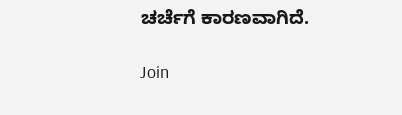ಚರ್ಚೆಗೆ ಕಾರಣವಾಗಿದೆ.

Join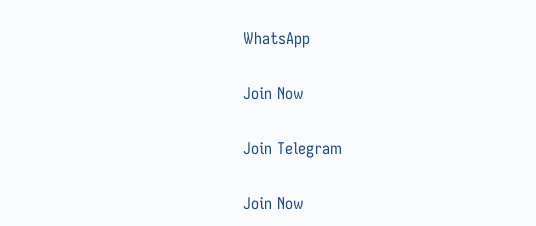WhatsApp

Join Now

Join Telegram

Join Now